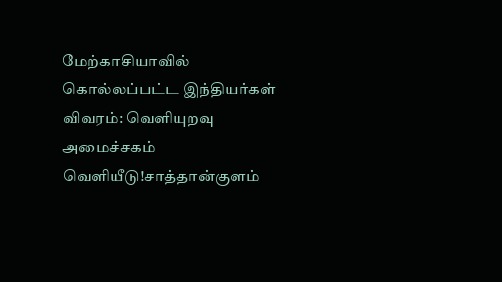மேற்காசியாவில் கொல்லப்பட்ட இந்தியர்கள் விவரம்: வெளியுறவு அமைச்சகம் வெளியீடு!சாத்தான்குளம்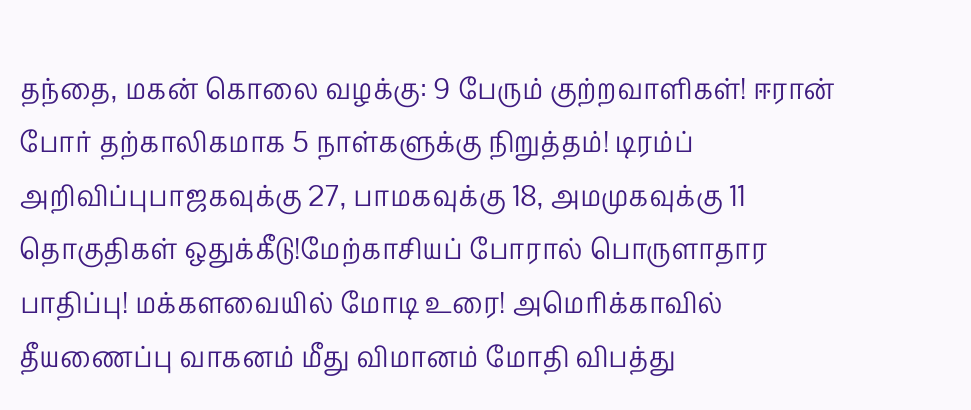தந்தை, மகன் கொலை வழக்கு: 9 பேரும் குற்றவாளிகள்! ஈரான் போர் தற்காலிகமாக 5 நாள்களுக்கு நிறுத்தம்! டிரம்ப் அறிவிப்புபாஜகவுக்கு 27, பாமகவுக்கு 18, அமமுகவுக்கு 11 தொகுதிகள் ஒதுக்கீடு!மேற்காசியப் போரால் பொருளாதார பாதிப்பு! மக்களவையில் மோடி உரை! அமெரிக்காவில் தீயணைப்பு வாகனம் மீது விமானம் மோதி விபத்து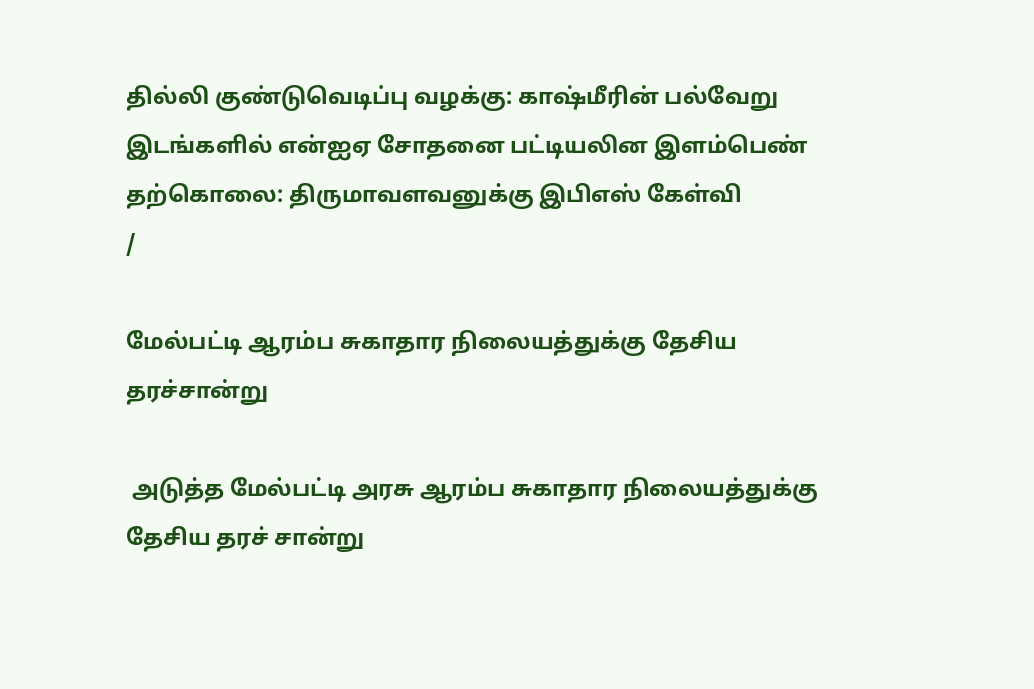தில்லி குண்டுவெடிப்பு வழக்கு: காஷ்மீரின் பல்வேறு இடங்களில் என்ஐஏ சோதனை பட்டியலின இளம்பெண் தற்கொலை: திருமாவளவனுக்கு இபிஎஸ் கேள்வி
/

மேல்பட்டி ஆரம்ப சுகாதார நிலையத்துக்கு தேசிய தரச்சான்று

 அடுத்த மேல்பட்டி அரசு ஆரம்ப சுகாதார நிலையத்துக்கு தேசிய தரச் சான்று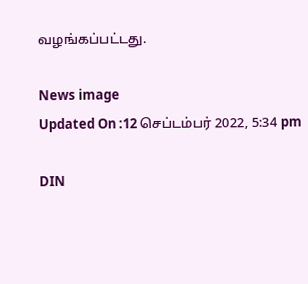வழங்கப்பட்டது.

News image
Updated On :12 செப்டம்பர் 2022, 5:34 pm

DIN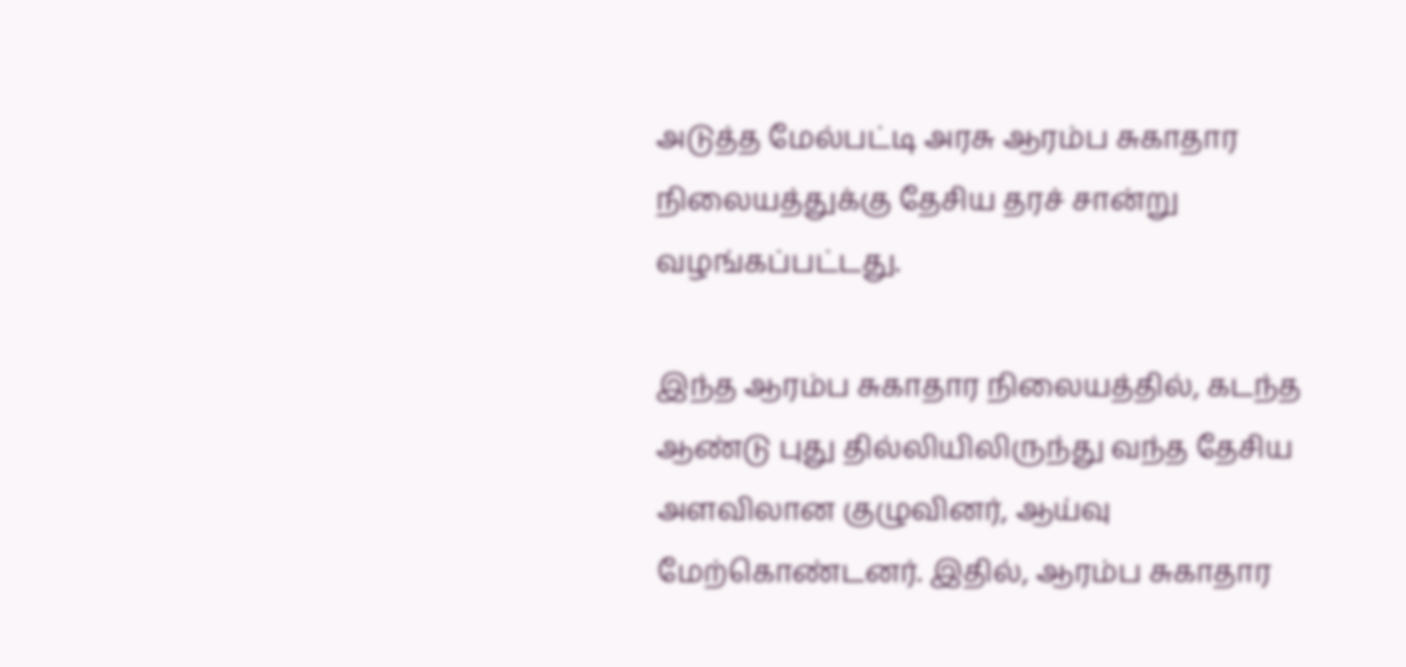அடுத்த மேல்பட்டி அரசு ஆரம்ப சுகாதார நிலையத்துக்கு தேசிய தரச் சான்று வழங்கப்பட்டது.

இந்த ஆரம்ப சுகாதார நிலையத்தில், கடந்த ஆண்டு புது தில்லியிலிருந்து வந்த தேசிய அளவிலான குழுவினர், ஆய்வு மேற்கொண்டனர். இதில், ஆரம்ப சுகாதார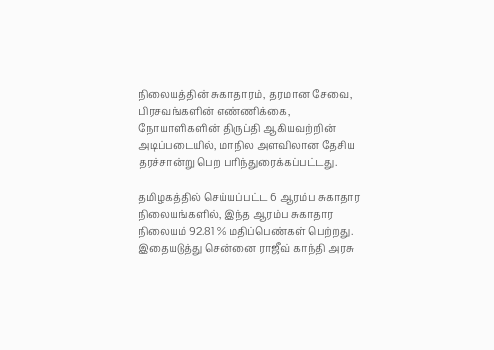நிலையத்தின் சுகாதாரம், தரமான சேவை, பிரசவங்களின் எண்ணிக்கை, நோயாளிகளின் திருப்தி ஆகியவற்றின் அடிப்படையில், மாநில அளவிலான தேசிய தரச்சான்று பெற பரிந்துரைக்கப்பட்டது.

தமிழகத்தில் செய்யப்பட்ட 6 ஆரம்ப சுகாதார நிலையங்களில், இந்த ஆரம்ப சுகாதார நிலையம் 92.81 % மதிப்பெண்கள் பெற்றது. இதையடுத்து சென்னை ராஜீவ் காந்தி அரசு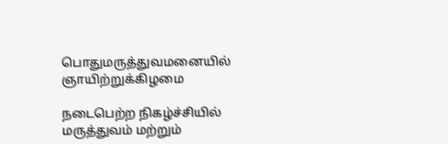பொதுமருத்துவமனையில் ஞாயிற்றுக்கிழமை

நடைபெற்ற நிகழ்ச்சியில் மருத்துவம் மற்றும்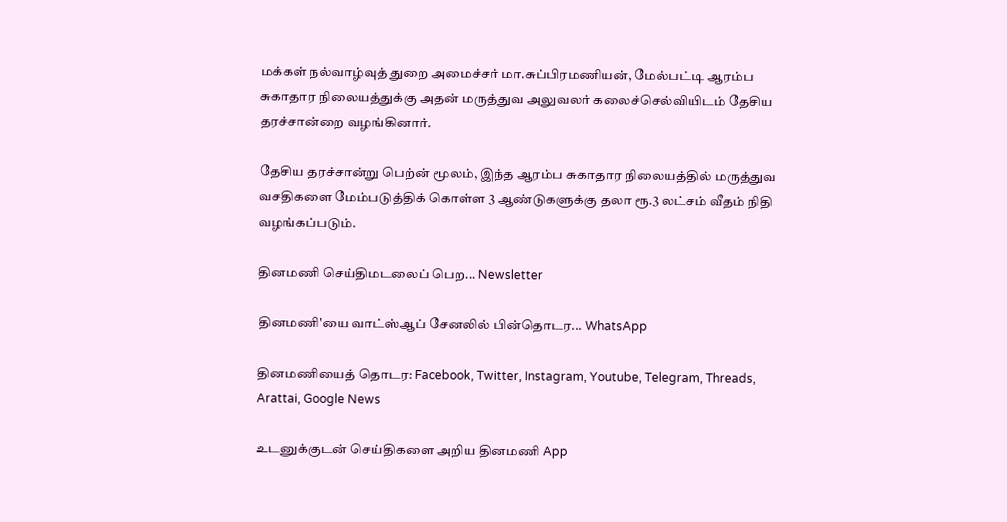மக்கள் நல்வாழ்வுத் துறை அமைச்சர் மா.சுப்பிரமணியன், மேல்பட்டி ஆரம்ப சுகாதார நிலையத்துக்கு அதன் மருத்துவ அலுவலர் கலைச்செல்வியிடம் தேசிய தரச்சான்றை வழங்கினார்.

தேசிய தரச்சான்று பெற்ன் மூலம், இந்த ஆரம்ப சுகாதார நிலையத்தில் மருத்துவ வசதிகளை மேம்படுத்திக் கொள்ள 3 ஆண்டுகளுக்கு தலா ரூ.3 லட்சம் வீதம் நிதி வழங்கப்படும்.

தினமணி செய்திமடலைப் பெற... Newsletter

தினமணி'யை வாட்ஸ்ஆப் சேனலில் பின்தொடர... WhatsApp

தினமணியைத் தொடர: Facebook, Twitter, Instagram, Youtube, Telegram, Threads, Arattai, Google News

உடனுக்குடன் செய்திகளை அறிய தினமணி App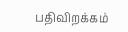பதிவிறக்கம்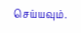செய்யவும்.